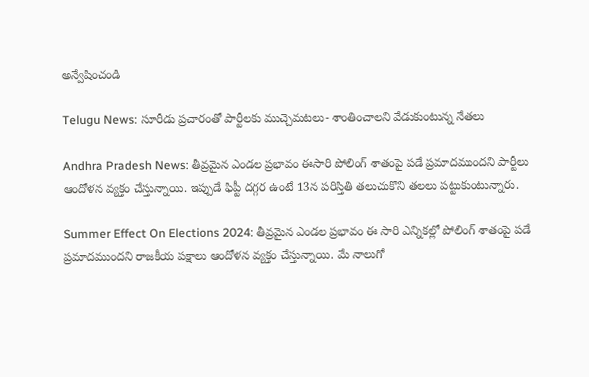అన్వేషించండి

Telugu News: సూరీడు ప్రచారంతో పార్టీలకు ముచ్చెమటలు- శాంతించాలని వేడుకుంటున్న నేతలు

Andhra Pradesh News: తీవ్రమైన ఎండల ప్రభావం ఈసారి పోలింగ్ శాతంపై పడే ప్రమాదముందని పార్టీలు ఆందోళన వ్యక్తం చేస్తున్నాయి. ఇప్పుడే ఫిప్టీ దగ్గర ఉంటే 13న పరిస్తితి తలుచుకొని తలలు పట్టుకుంటున్నారు.

Summer Effect On Elections 2024: తీవ్రమైన ఎండల ప్రభావం ఈ సారి ఎన్నికల్లో పోలింగ్ శాతంపై పడే ప్రమాదముందని రాజకీయ పక్షాలు ఆందోళన వ్యక్తం చేస్తున్నాయి. మే నాలుగో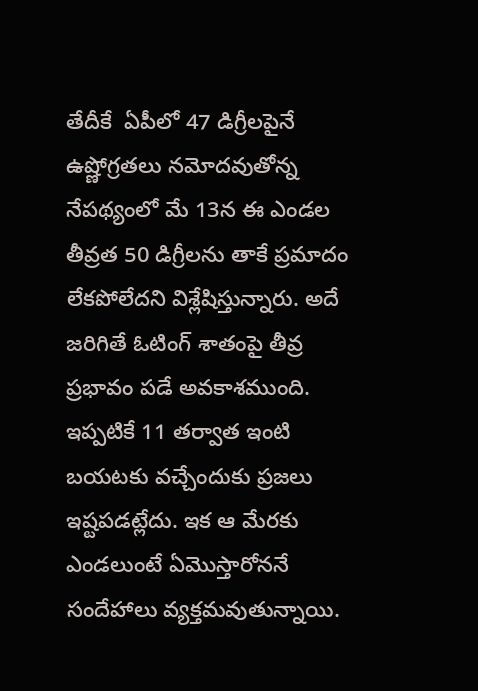తేదీకే  ఏపీలో 47 డిగ్రీలపైనే ఉష్ణోగ్రతలు నమోదవుతోన్న నేపథ్యంలో మే 13న ఈ ఎండల తీవ్రత 50 డిగ్రీలను తాకే ప్రమాదం లేకపోలేదని విశ్లేషిస్తున్నారు. అదే జరిగితే ఓటింగ్ శాతంపై తీవ్ర ప్రభావం పడే అవకాశముంది. ఇప్పటికే 11 తర్వాత ఇంటి బయటకు వచ్చేందుకు ప్రజలు ఇష్టపడట్లేదు. ఇక ఆ మేరకు ఎండలుంటే ఏమొస్తారోననే సందేహాలు వ్యక్తమవుతున్నాయి.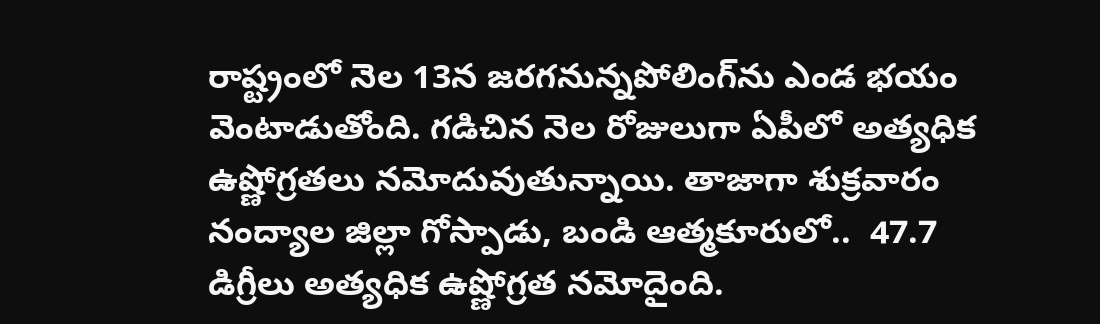రాష్ట్రంలో నెల 13న జరగనున్నపోలింగ్‌ను ఎండ భయం వెంటాడుతోంది. గడిచిన నెల రోజులుగా ఏపీలో అత్యధిక  ఉష్ణోగ్రతలు నమోదువుతున్నాయి. తాజాగా శుక్రవారం నంద్యాల జిల్లా గోస్పాడు, బండి ఆత్మకూరులో..  47.7 డిగ్రీలు అత్యధిక ఉష్ణోగ్రత నమోదైంది.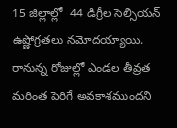15 జిల్లాల్లో  44 డిగ్రీల సెల్సియన్ ఉష్ణోగ్రతలు నమోదయ్యాయి. రానున్న రోజుల్లో ఎండల తీవ్రత మరింత పెరిగే అవకాశముందని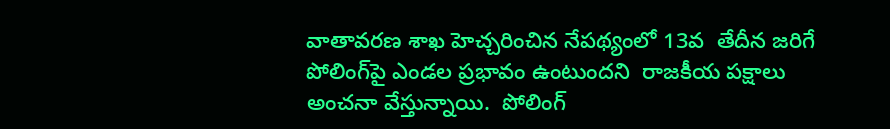వాతావరణ శాఖ హెచ్చరించిన నేపథ్యంలో 13వ  తేదీన జరిగే పోలింగ్‌పై ఎండల ప్రభావం ఉంటుందని  రాజకీయ పక్షాలు అంచనా వేస్తున్నాయి.  పోలింగ్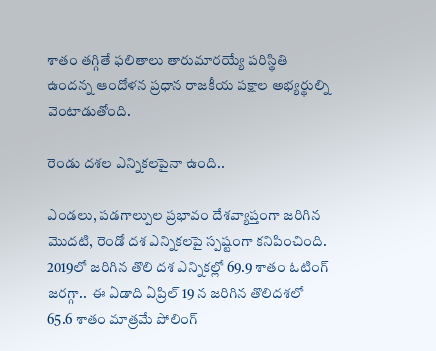శాతం తగ్గితే ఫలితాలు తారుమారయ్యే పరిస్థితి ఉందన్న ఆందోళన ప్రధాన రాజకీయ పక్షాల అభ్యర్థుల్ని వెంటాడుతోంది.

రెండు దశల ఎన్నికలపైనా ఉంది..

ఎండలు, పడగాల్పుల ప్రభావం దేశవ్యాప్తంగా జరిగిన మొదటి, రెండో దశ ఎన్నికలపై స్పష్టంగా కనిపించింది. 2019లో జరిగిన తొలి దశ ఎన్నికల్లో 69.9 శాతం ఓటింగ్ జరగ్గా..  ఈ ఏడాది ఏప్రిల్ 19 న జరిగిన తొలిదశలో 65.6 శాతం మాత్రమే పోలింగ్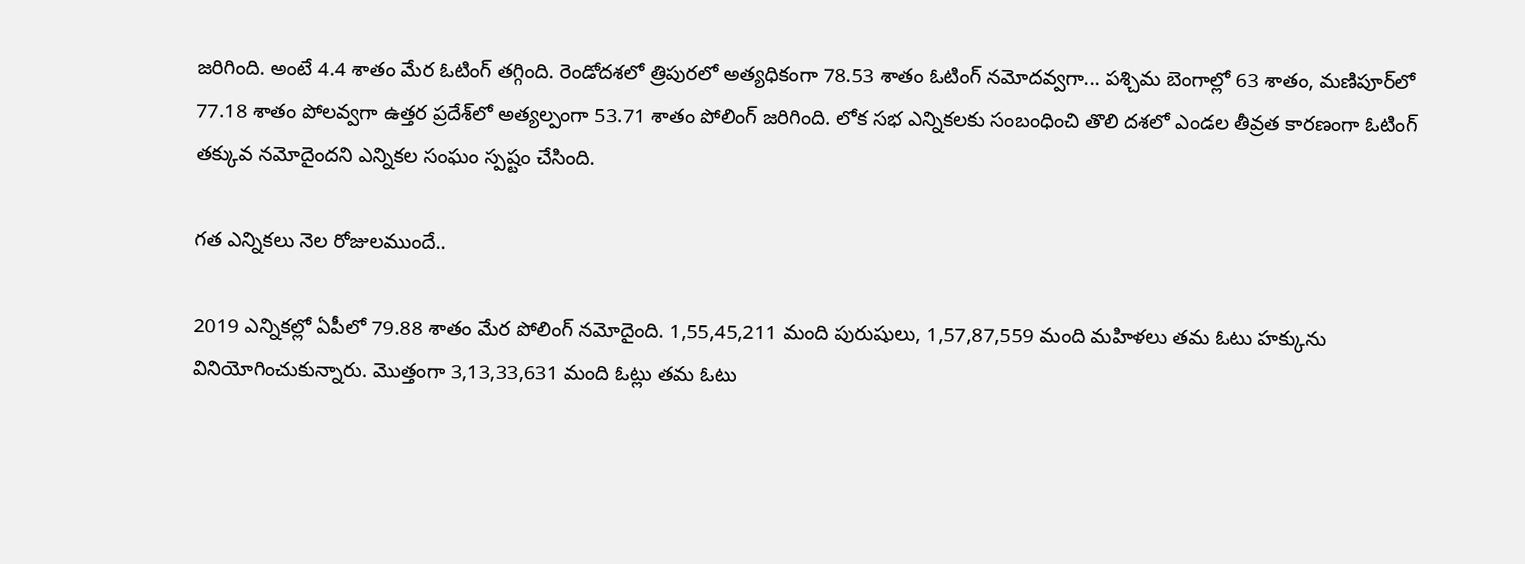జరిగింది. అంటే 4.4 శాతం మేర ఓటింగ్ తగ్గింది. రెండోదశలో త్రిపురలో అత్యధికంగా 78.53 శాతం ఓటింగ్ నమోదవ్వగా... పశ్చిమ బెంగాల్లో 63 శాతం, మణిపూర్‌లో 77.18 శాతం పోలవ్వగా ఉత్తర ప్రదేశ్‌లో అత్యల్పంగా 53.71 శాతం పోలింగ్ జరిగింది. లోక సభ ఎన్నికలకు సంబంధించి తొలి దశలో ఎండల తీవ్రత కారణంగా ఓటింగ్ తక్కువ నమోదైందని ఎన్నికల సంఘం స్పష్టం చేసింది.

గత ఎన్నికలు నెల రోజులముందే..

2019 ఎన్నికల్లో ఏపీలో 79.88 శాతం మేర పోలింగ్ నమోదైంది. 1,55,45,211 మంది పురుషులు, 1,57,87,559 మంది మహిళలు తమ ఓటు హక్కును వినియోగించుకున్నారు. మొత్తంగా 3,13,33,631 మంది ఓట్లు తమ ఓటు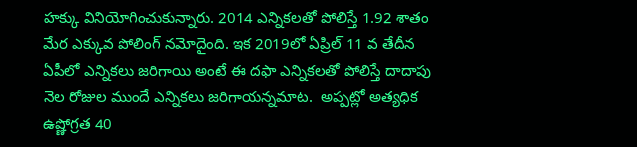హక్కు వినియోగించుకున్నారు. 2014 ఎన్నికలతో పోలిస్తే 1.92 శాతం మేర ఎక్కువ పోలింగ్ నమోదైంది. ఇక 2019లో ఏప్రిల్ 11 వ తేదీన ఏపీలో ఎన్నికలు జరిగాయి అంటే ఈ దఫా ఎన్నికలతో పోలిస్తే దాదాపు నెల రోజుల ముందే ఎన్నికలు జరిగాయన్నమాట.  అప్పట్లో అత్యధిక ఉష్ణోగ్రత 40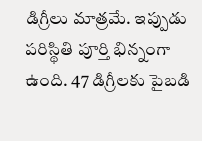డిగ్రీలు మాత్రమే. ఇప్పుడు పరిస్థితి పూర్తి భిన్నంగా ఉంది. 47 డిగ్రీలకు పైబడి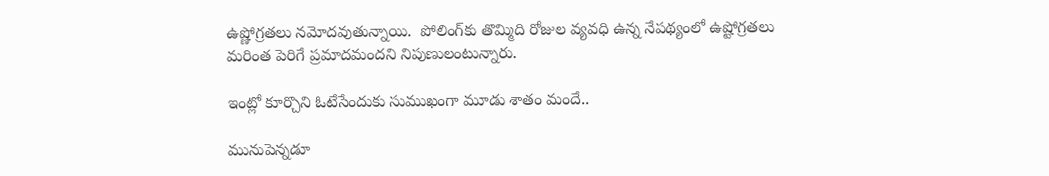ఉష్ణోగ్రతలు నమోదవుతున్నాయి.  పోలింగ్‌కు తొమ్మిది రోజుల వ్యవధి ఉన్న నేపథ్యంలో ఉష్టోగ్రతలు మరింత పెరిగే ప్రమాదమందని నిపుణులంటున్నారు.

ఇంట్లో కూర్చొని ఓటేసేందుకు సుముఖంగా మూడు శాతం మందే..

మునుపెన్నడూ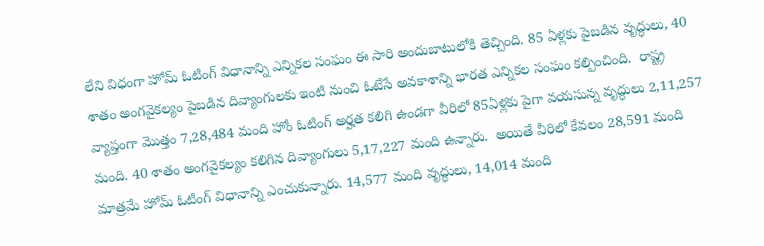లేని విధంగా హోమ్ ఓటింగ్ విధానాన్ని ఎన్నికల సంఘం ఈ సారి అందుబాటులోకి తెచ్చింది. 85 ఏళ్లకు పైబడిన వృద్ధులు, 40 శాతం అంగవైకల్యం పైబడిన దివ్యాంగులకు ఇంటి నుంచి ఓటేసే అవకాశాన్ని భారత ఎన్నికల సంఘం కల్పించింది.  రాష్ట్ర వ్యాప్తంగా మొత్తం 7,28,484 మంది హోం ఓటింగ్ అర్హత కలిగి ఉండగా వీరిలో 85ఏళ్లకు పైగా వయసున్న వృద్ధులు 2,11,257 మంది. 40 శాతం అంగవైకల్యం కలిగిన దివ్యాంగులు 5,17,227 మంది ఉన్నారు.  అయితే వీరిలో కేవలం 28,591 మంది మాత్రమే హోమ్ ఓటింగ్ విధానాన్ని ఎంచుకున్నారు. 14,577 మంది వృద్ధులు, 14,014 మంది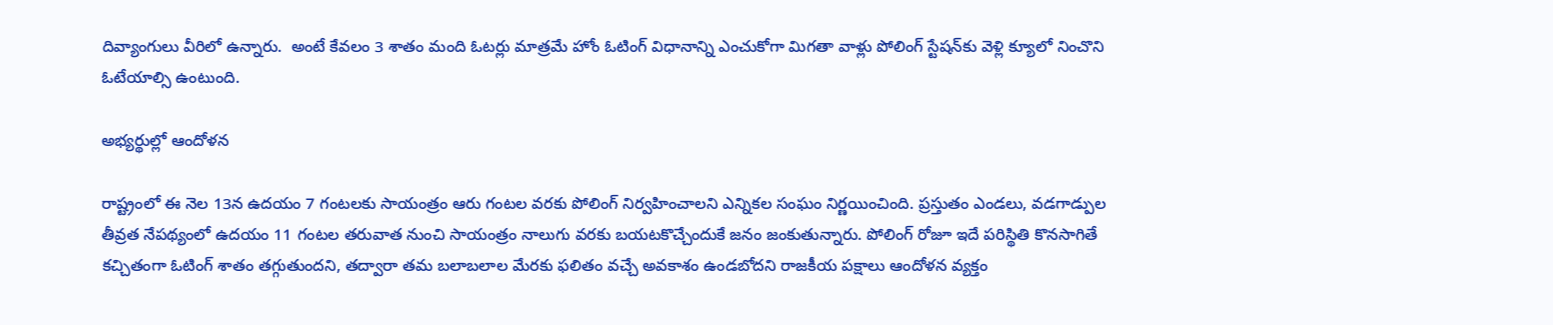దివ్యాంగులు వీరిలో ఉన్నారు.  అంటే కేవలం 3 శాతం మంది ఓటర్లు మాత్రమే హోం ఓటింగ్ విధానాన్ని ఎంచుకోగా మిగతా వాళ్లు పోలింగ్ స్టేషన్‌కు వెళ్లి క్యూలో నించొని ఓటేయాల్సి ఉంటుంది.

అభ్యర్థుల్లో ఆందోళన

రాష్ట్రంలో ఈ నెల 13న ఉదయం 7 గంటలకు సాయంత్రం ఆరు గంటల వరకు పోలింగ్ నిర్వహించాలని ఎన్నికల సంఘం నిర్ణయించింది. ప్రస్తుతం ఎండలు, వడగాడ్పుల తీవ్రత నేపథ్యంలో ఉదయం 11 గంటల తరువాత నుంచి సాయంత్రం నాలుగు వరకు బయటకొచ్చేందుకే జనం జంకుతున్నారు. పోలింగ్ రోజూ ఇదే పరిస్థితి కొనసాగితే కచ్చితంగా ఓటింగ్ శాతం తగ్గుతుందని, తద్వారా తమ బలాబలాల మేరకు ఫలితం వచ్చే అవకాశం ఉండబోదని రాజకీయ పక్షాలు ఆందోళన వ్యక్తం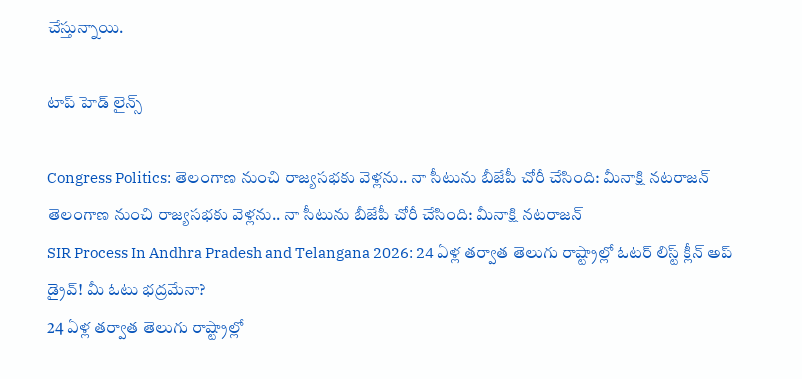చేస్తున్నాయి.

టాప్ హెడ్ లైన్స్

Congress Politics: తెలంగాణ నుంచి రాజ్యసభకు వెళ్లను.. నా సీటును బీజేపీ చోరీ చేసింది: మీనాక్షి నటరాజన్
తెలంగాణ నుంచి రాజ్యసభకు వెళ్లను.. నా సీటును బీజేపీ చోరీ చేసింది: మీనాక్షి నటరాజన్
SIR Process In Andhra Pradesh and Telangana 2026: 24 ఏళ్ల తర్వాత తెలుగు రాష్ట్రాల్లో ఓటర్‌ లిస్ట్ క్లీన్‌ అప్ డ్రైవ్! మీ ఓటు భద్రమేనా?
24 ఏళ్ల తర్వాత తెలుగు రాష్ట్రాల్లో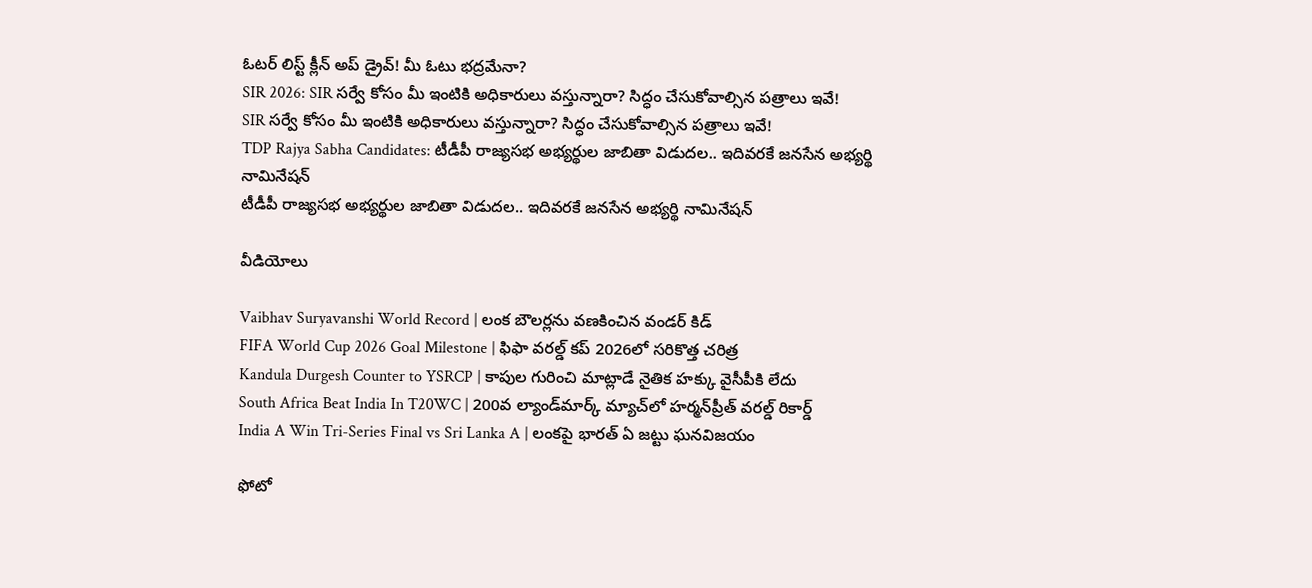ఓటర్‌ లిస్ట్ క్లీన్‌ అప్ డ్రైవ్! మీ ఓటు భద్రమేనా?
SIR 2026: SIR సర్వే కోసం మీ ఇంటికి అధికారులు వస్తున్నారా? సిద్ధం చేసుకోవాల్సిన పత్రాలు ఇవే!
SIR సర్వే కోసం మీ ఇంటికి అధికారులు వస్తున్నారా? సిద్ధం చేసుకోవాల్సిన పత్రాలు ఇవే!
TDP Rajya Sabha Candidates: టీడీపీ రాజ్యసభ అభ్యర్థుల జాబితా విడుదల.. ఇదివరకే జనసేన అభ్యర్థి నామినేషన్
టీడీపీ రాజ్యసభ అభ్యర్థుల జాబితా విడుదల.. ఇదివరకే జనసేన అభ్యర్థి నామినేషన్

వీడియోలు

Vaibhav Suryavanshi World Record | లంక బౌలర్లను వణకించిన వండర్ కిడ్
FIFA World Cup 2026 Goal Milestone | ఫిఫా వరల్డ్ కప్ 2026లో సరికొత్త చరిత్ర
Kandula Durgesh Counter to YSRCP | కాపుల గురించి మాట్లాడే నైతిక హక్కు వైసీపీకి లేదు
South Africa Beat India In T20WC | 200వ ల్యాండ్‌మార్క్ మ్యాచ్‌లో హర్మన్‌ప్రీత్ వరల్డ్ రికార్డ్
India A Win Tri-Series Final vs Sri Lanka A | లంకపై భారత్ ఏ జట్టు ఘనవిజయం

ఫోటో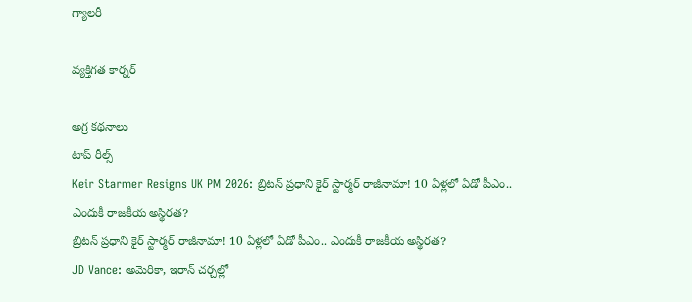గ్యాలరీ

వ్యక్తిగత కార్నర్

అగ్ర కథనాలు
టాప్ రీల్స్
Keir Starmer Resigns UK PM 2026: బ్రిటన్ ప్రధాని కైర్ స్టార్మర్ రాజీనామా! 10 ఏళ్లలో ఏడో పీఎం.. ఎందుకీ రాజకీయ అస్థిరత?
బ్రిటన్ ప్రధాని కైర్ స్టార్మర్ రాజీనామా! 10 ఏళ్లలో ఏడో పీఎం.. ఎందుకీ రాజకీయ అస్థిరత?
JD Vance: అమెరికా, ఇరాన్ చర్చల్లో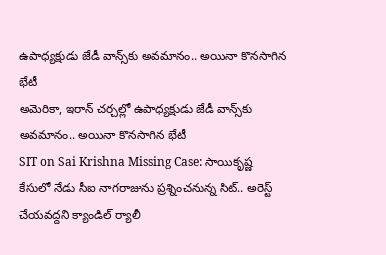ఉపాధ్యక్షుడు జేడీ వాన్స్‌కు అవమానం.. అయినా కొనసాగిన భేటీ
అమెరికా, ఇరాన్ చర్చల్లో ఉపాధ్యక్షుడు జేడీ వాన్స్‌కు అవమానం.. అయినా కొనసాగిన భేటీ
SIT on Sai Krishna Missing Case: సాయికృష్ణ కేసులో నేడు సీఐ నాగరాజును ప్రశ్నించనున్న సిట్.. అరెస్ట్ చేయవద్దని క్యాండిల్ ర్యాలీ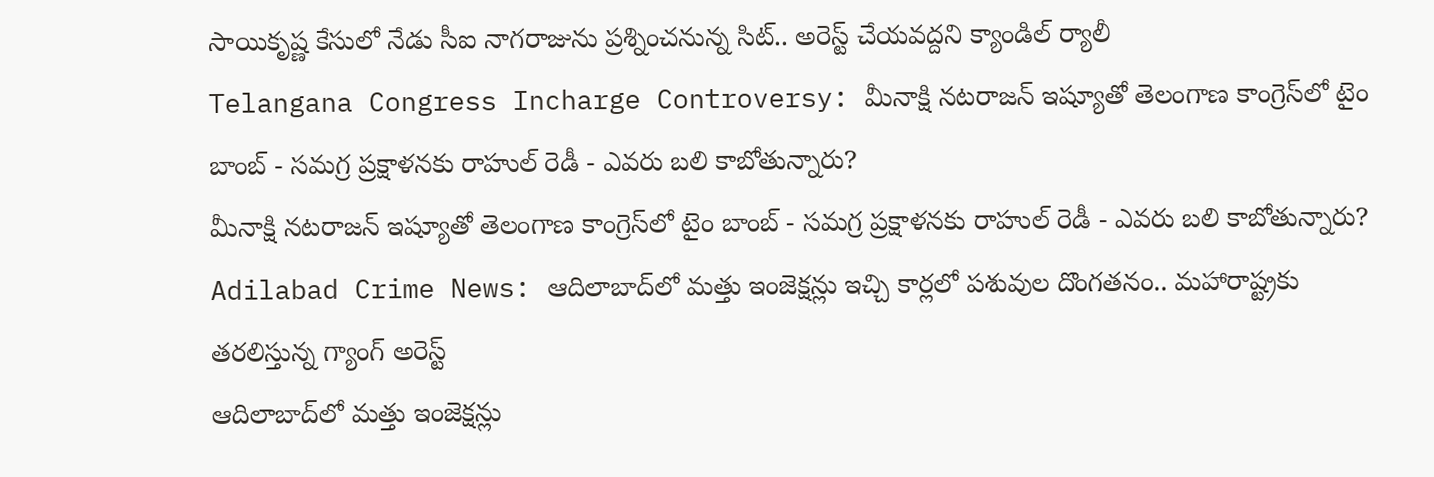సాయికృష్ణ కేసులో నేడు సీఐ నాగరాజును ప్రశ్నించనున్న సిట్.. అరెస్ట్ చేయవద్దని క్యాండిల్ ర్యాలీ
Telangana Congress Incharge Controversy: మీనాక్షి నటరాజన్ ఇష్యూతో తెలంగాణ కాంగ్రెస్‌లో టైం బాంబ్ - సమగ్ర ప్రక్షాళనకు రాహుల్ రెడీ - ఎవరు బలి కాబోతున్నారు?
మీనాక్షి నటరాజన్ ఇష్యూతో తెలంగాణ కాంగ్రెస్‌లో టైం బాంబ్ - సమగ్ర ప్రక్షాళనకు రాహుల్ రెడీ - ఎవరు బలి కాబోతున్నారు?
Adilabad Crime News: ఆదిలాబాద్‌లో మత్తు ఇంజెక్షన్లు ఇచ్చి కార్లలో పశువుల దొంగతనం.. మహారాష్ట్రకు తరలిస్తున్న గ్యాంగ్‌ అరెస్ట్
ఆదిలాబాద్‌లో మత్తు ఇంజెక్షన్లు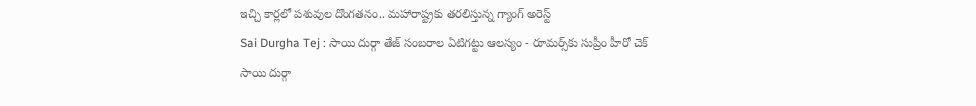ఇచ్చి కార్లలో పశువుల దొంగతనం.. మహారాష్ట్రకు తరలిస్తున్న గ్యాంగ్‌ అరెస్ట్
Sai Durgha Tej : సాయి దుర్గా తేజ్ సంబరాల ఏటిగట్టు ఆలస్యం - రూమర్స్‌కు సుప్రీం హీరో చెక్
సాయి దుర్గా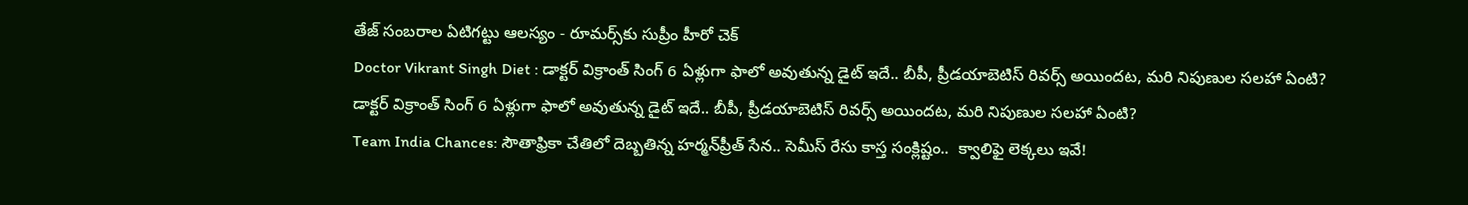తేజ్ సంబరాల ఏటిగట్టు ఆలస్యం - రూమర్స్‌కు సుప్రీం హీరో చెక్
Doctor Vikrant Singh Diet : డాక్టర్ విక్రాంత్ సింగ్ 6 ఏళ్లుగా ఫాలో అవుతున్న డైట్ ఇదే.. బీపీ, ప్రీడయాబెటిస్ రివర్స్ అయిందట, మరి నిపుణుల సలహా ఏంటి?
డాక్టర్ విక్రాంత్ సింగ్ 6 ఏళ్లుగా ఫాలో అవుతున్న డైట్ ఇదే.. బీపీ, ప్రీడయాబెటిస్ రివర్స్ అయిందట, మరి నిపుణుల సలహా ఏంటి?
Team India Chances: సౌతాఫ్రికా చేతిలో దెబ్బతిన్న హర్మన్‌ప్రీత్ సేన.. సెమీస్ రేసు కాస్త సంక్లిష్టం..  క్వాలిఫై లెక్క‌లు ఇవే!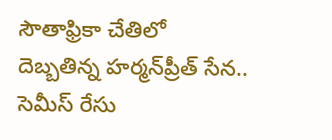సౌతాఫ్రికా చేతిలో దెబ్బతిన్న హర్మన్‌ప్రీత్ సేన.. సెమీస్ రేసు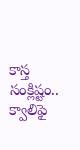కాస్త సంక్లిష్టం..  క్వాలిఫై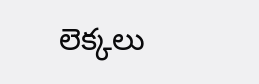లెక్క‌లు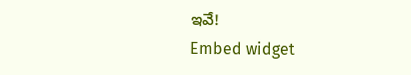ఇవే!
Embed widget